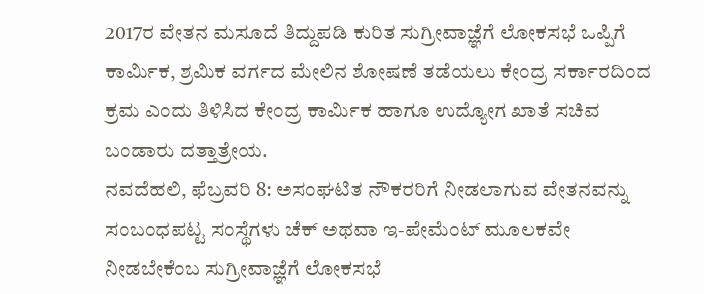2017ರ ವೇತನ ಮಸೂದೆ ತಿದ್ದುಪಡಿ ಕುರಿತ ಸುಗ್ರೀವಾಜ್ಞೆಗೆ ಲೋಕಸಭೆ ಒಪ್ಪಿಗೆ
ಕಾರ್ಮಿಕ, ಶ್ರಮಿಕ ವರ್ಗದ ಮೇಲಿನ ಶೋಷಣೆ ತಡೆಯಲು ಕೇಂದ್ರ ಸರ್ಕಾರದಿಂದ ಕ್ರಮ ಎಂದು ತಿಳಿಸಿದ ಕೇಂದ್ರ ಕಾರ್ಮಿಕ ಹಾಗೂ ಉದ್ಯೋಗ ಖಾತೆ ಸಚಿವ ಬಂಡಾರು ದತ್ತಾತ್ರೇಯ.
ನವದೆಹಲಿ, ಫೆಬ್ರವರಿ 8: ಅಸಂಘಟಿತ ನೌಕರರಿಗೆ ನೀಡಲಾಗುವ ವೇತನವನ್ನು ಸಂಬಂಧಪಟ್ಟ ಸಂಸ್ಥೆಗಳು ಚೆಕ್ ಅಥವಾ ಇ-ಪೇಮೆಂಟ್ ಮೂಲಕವೇ ನೀಡಬೇಕೆಂಬ ಸುಗ್ರೀವಾಜ್ಞೆಗೆ ಲೋಕಸಭೆ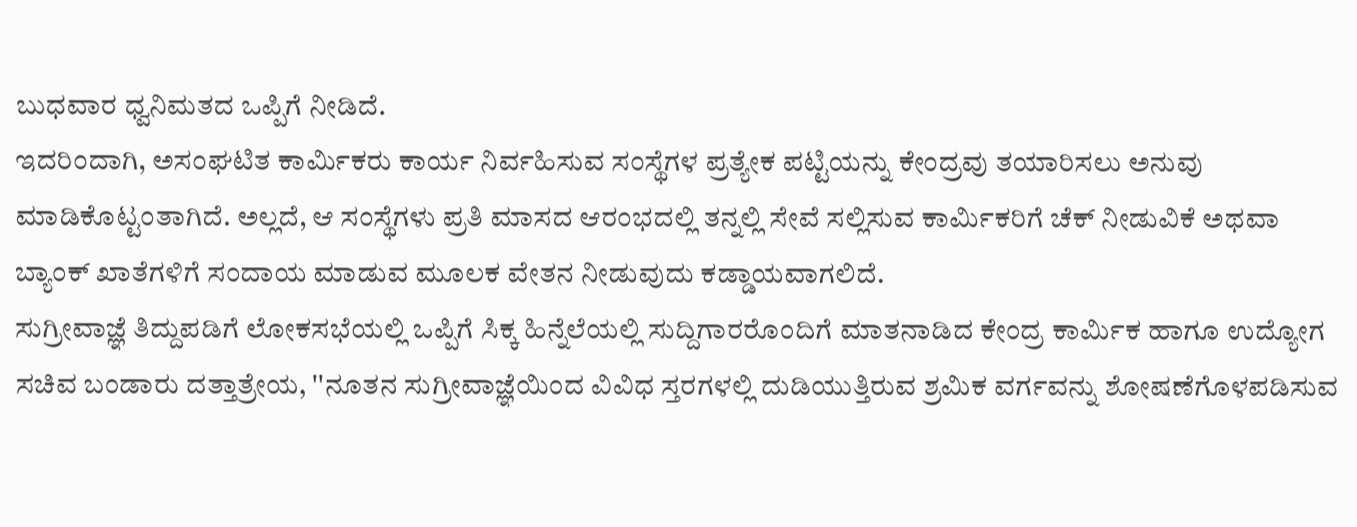ಬುಧವಾರ ಧ್ವನಿಮತದ ಒಪ್ಪಿಗೆ ನೀಡಿದೆ.
ಇದರಿಂದಾಗಿ, ಅಸಂಘಟಿತ ಕಾರ್ಮಿಕರು ಕಾರ್ಯ ನಿರ್ವಹಿಸುವ ಸಂಸ್ಥೆಗಳ ಪ್ರತ್ಯೇಕ ಪಟ್ಟಿಯನ್ನು ಕೇಂದ್ರವು ತಯಾರಿಸಲು ಅನುವು ಮಾಡಿಕೊಟ್ಟಂತಾಗಿದೆ. ಅಲ್ಲದೆ, ಆ ಸಂಸ್ಥೆಗಳು ಪ್ರತಿ ಮಾಸದ ಆರಂಭದಲ್ಲಿ ತನ್ನಲ್ಲಿ ಸೇವೆ ಸಲ್ಲಿಸುವ ಕಾರ್ಮಿಕರಿಗೆ ಚೆಕ್ ನೀಡುವಿಕೆ ಅಥವಾ ಬ್ಯಾಂಕ್ ಖಾತೆಗಳಿಗೆ ಸಂದಾಯ ಮಾಡುವ ಮೂಲಕ ವೇತನ ನೀಡುವುದು ಕಡ್ಡಾಯವಾಗಲಿದೆ.
ಸುಗ್ರೀವಾಜ್ಞೆ ತಿದ್ದುಪಡಿಗೆ ಲೋಕಸಭೆಯಲ್ಲಿ ಒಪ್ಪಿಗೆ ಸಿಕ್ಕ ಹಿನ್ನೆಲೆಯಲ್ಲಿ ಸುದ್ದಿಗಾರರೊಂದಿಗೆ ಮಾತನಾಡಿದ ಕೇಂದ್ರ ಕಾರ್ಮಿಕ ಹಾಗೂ ಉದ್ಯೋಗ ಸಚಿವ ಬಂಡಾರು ದತ್ತಾತ್ರೇಯ, ''ನೂತನ ಸುಗ್ರೀವಾಜ್ಞೆಯಿಂದ ವಿವಿಧ ಸ್ತರಗಳಲ್ಲಿ ದುಡಿಯುತ್ತಿರುವ ಶ್ರಮಿಕ ವರ್ಗವನ್ನು ಶೋಷಣೆಗೊಳಪಡಿಸುವ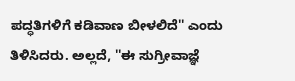ಪದ್ಧತಿಗಳಿಗೆ ಕಡಿವಾಣ ಬೀಳಲಿದೆ'' ಎಂದು ತಿಳಿಸಿದರು. ಅಲ್ಲದೆ, ''ಈ ಸುಗ್ರೀವಾಜ್ಞೆ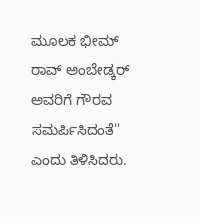ಮೂಲಕ ಭೀಮ್ ರಾವ್ ಅಂಬೇಡ್ಕರ್ ಅವರಿಗೆ ಗೌರವ ಸಮರ್ಪಿಸಿದಂತೆ'' ಎಂದು ತಿಳಿಸಿದರು.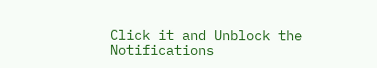Click it and Unblock the Notifications